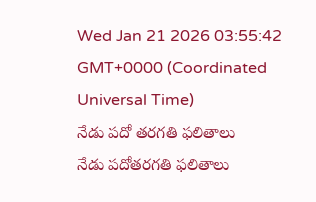Wed Jan 21 2026 03:55:42 GMT+0000 (Coordinated Universal Time)
నేడు పదో తరగతి ఫలితాలు
నేడు పదోతరగతి ఫలితాలు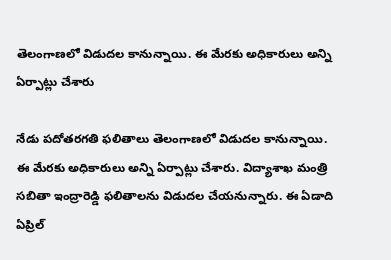తెలంగాణలో విడుదల కానున్నాయి. ఈ మేరకు అధికారులు అన్ని ఏర్పాట్లు చేశారు

నేడు పదోతరగతి ఫలితాలు తెలంగాణలో విడుదల కానున్నాయి. ఈ మేరకు అధికారులు అన్ని ఏర్పాట్లు చేశారు. విద్యాశాఖ మంత్రి సబితా ఇంద్రారెడ్డి ఫలితాలను విడుదల చేయనున్నారు. ఈ ఏడాది ఏప్రిల్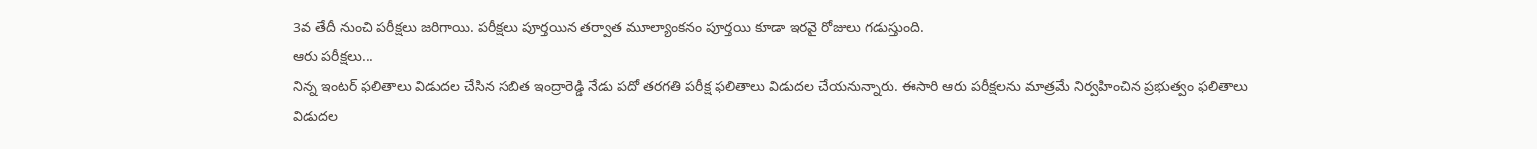3వ తేదీ నుంచి పరీక్షలు జరిగాయి. పరీక్షలు పూర్తయిన తర్వాత మూల్యాంకనం పూర్తయి కూడా ఇరవై రోజులు గడుస్తుంది.
ఆరు పరీక్షలు...
నిన్న ఇంటర్ ఫలితాలు విడుదల చేసిన సబిత ఇంద్రారెడ్డి నేడు పదో తరగతి పరీక్ష ఫలితాలు విడుదల చేయనున్నారు. ఈసారి ఆరు పరీక్షలను మాత్రమే నిర్వహించిన ప్రభుత్వం ఫలితాలు విడుదల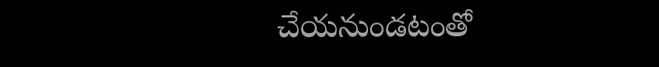చేయనుండటంతో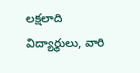లక్షలాది విద్యార్థులు, వారి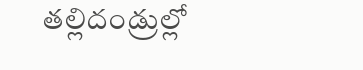తల్లిదండ్రుల్లో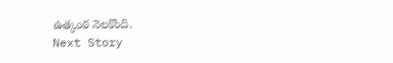ఉత్కంఠ నెలకొంది.
Next Story